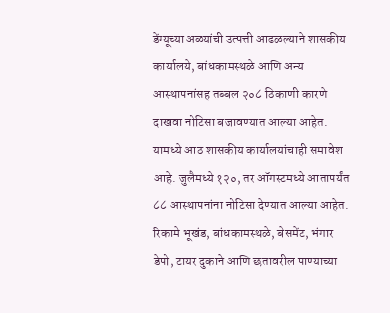डेंग्यूच्या अळ्यांची उत्पत्ती आढळल्याने शासकीय कार्यालये, बांधकामस्थळे आणि अन्य आस्थापनांसह तब्बल २०८ ठिकाणी कारणे दाखवा नोटिसा बजावण्यात आल्या आहेत. यामध्ये आठ शासकीय कार्यालयांचाही समावेश आहे. जुलैमध्ये १२०, तर ऑगस्टमध्ये आतापर्यंत ८८ आस्थापनांना नोटिसा देण्यात आल्या आहेत. रिकामे भूखंड, बांधकामस्थळे, बेसमेंट, भंगार डेपो, टायर दुकाने आणि छतावरील पाण्याच्या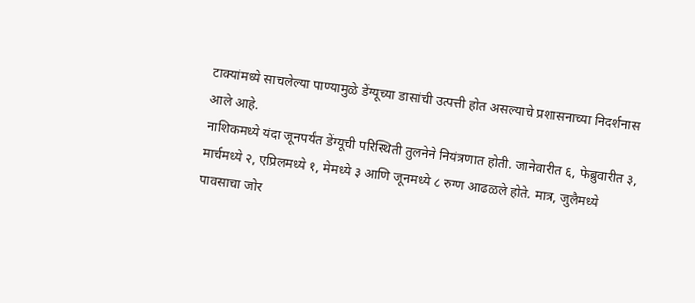टाक्यांमध्ये साचलेल्या पाण्यामुळे डेंग्यूच्या डासांची उत्पत्ती होत असल्याचे प्रशासनाच्या निदर्शनास आले आहे.
नाशिकमध्ये यंदा जूनपर्यंत डेंग्यूची परिस्थिती तुलनेने नियंत्रणात होती. जानेवारीत ६, फेब्रुवारीत ३, मार्चमध्ये २, एप्रिलमध्ये १, मेमध्ये ३ आणि जूनमध्ये ८ रुग्ण आढळले होते. मात्र, जुलैमध्ये पावसाचा जोर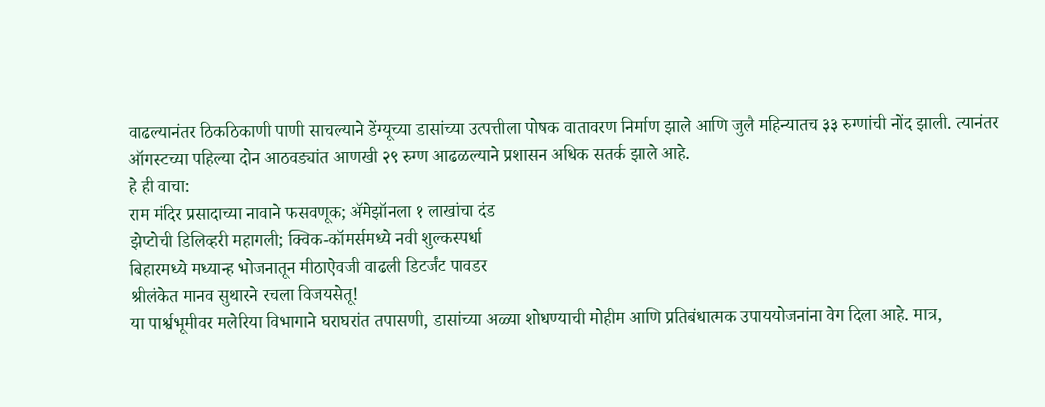वाढल्यानंतर ठिकठिकाणी पाणी साचल्याने डेंग्यूच्या डासांच्या उत्पत्तीला पोषक वातावरण निर्माण झाले आणि जुलै महिन्यातच ३३ रुग्णांची नोंद झाली. त्यानंतर ऑगस्टच्या पहिल्या दोन आठवड्यांत आणखी २९ रुग्ण आढळल्याने प्रशासन अधिक सतर्क झाले आहे.
हे ही वाचा:
राम मंदिर प्रसादाच्या नावाने फसवणूक; ॲमेझॉनला १ लाखांचा दंड
झेप्टोची डिलिव्हरी महागली; क्विक-कॉमर्समध्ये नवी शुल्कस्पर्धा
बिहारमध्ये मध्यान्ह भोजनातून मीठाऐवजी वाढली डिटर्जंट पावडर
श्रीलंकेत मानव सुथारने रचला विजयसेतू!
या पार्श्वभूमीवर मलेरिया विभागाने घराघरांत तपासणी, डासांच्या अळ्या शोधण्याची मोहीम आणि प्रतिबंधात्मक उपाययोजनांना वेग दिला आहे. मात्र,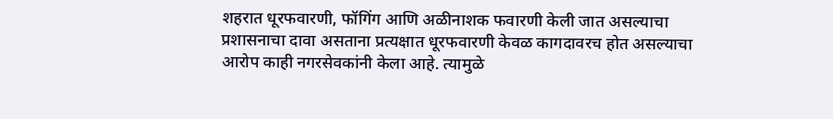शहरात धूरफवारणी, फॉगिंग आणि अळीनाशक फवारणी केली जात असल्याचा प्रशासनाचा दावा असताना प्रत्यक्षात धूरफवारणी केवळ कागदावरच होत असल्याचा आरोप काही नगरसेवकांनी केला आहे. त्यामुळे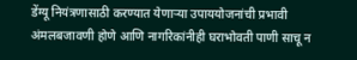डेंग्यू नियंत्रणासाठी करण्यात येणाऱ्या उपाययोजनांची प्रभावी अंमलबजावणी होणे आणि नागरिकांनीही घराभोवती पाणी साचू न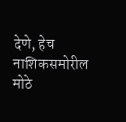देणे, हेच नाशिकसमोरील मोठे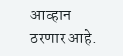आव्हान ठरणार आहे.